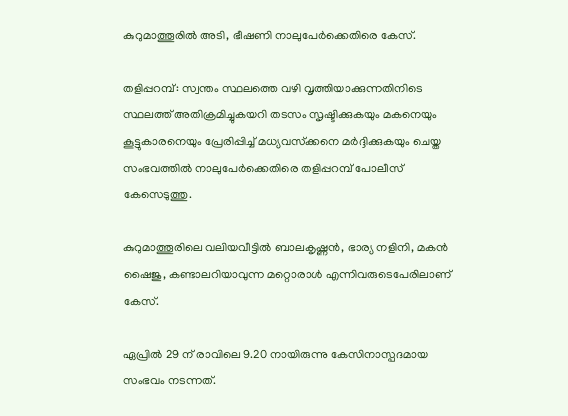കുറുമാത്തൂരില്‍ അടി, ഭീഷണി നാലുപേര്‍ക്കെതിരെ കേസ്.

തളിപ്പറമ്പ്: സ്വന്തം സ്ഥലത്തെ വഴി വൃത്തിയാക്കുന്നതിനിടെ സ്ഥലത്ത് അതിക്രമിച്ചുകയറി തടസം സൃഷ്ടിക്കുകയും മകനെയും കൂട്ടുകാരനെയും പ്രേരിപ്പിച്ച് മധ്യവസ്‌ക്കനെ മര്‍ദ്ദിക്കുകയും ചെയ്ത സംഭവത്തില്‍ നാലുപേര്‍ക്കെതിരെ തളിപ്പറമ്പ് പോലീസ് കേസെടുത്തു.

കുറുമാത്തൂരിലെ വലിയവീട്ടില്‍ ബാലകൃഷ്ണന്‍, ഭാര്യ നളിനി, മകന്‍ ഷൈജു, കണ്ടാലറിയാവുന്ന മറ്റൊരാള്‍ എന്നിവരുടെപേരിലാണ് കേസ്.

ഏപ്രില്‍ 29 ന് രാവിലെ 9.20 നായിരുന്നു കേസിനാസ്പദമായ സംഭവം നടന്നത്.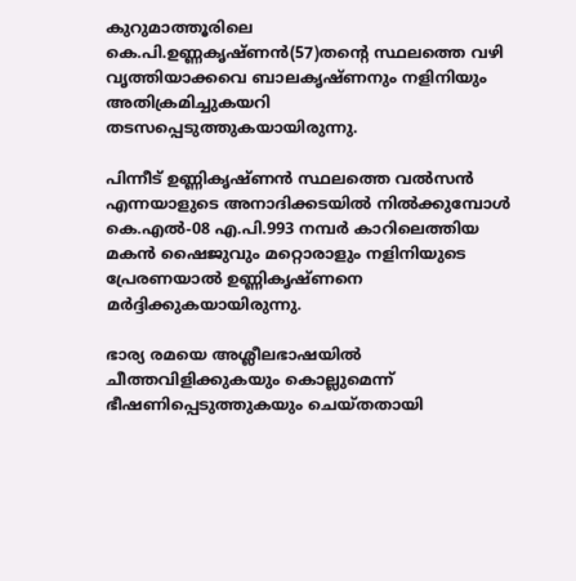കുറുമാത്തൂരിലെ കെ.പി.ഉണ്ണകൃഷ്ണന്‍(57)തന്റെ സ്ഥലത്തെ വഴി വൃത്തിയാക്കവെ ബാലകൃഷ്ണനും നളിനിയും അതിക്രമിച്ചുകയറി തടസപ്പെടുത്തുകയായിരുന്നു.

പിന്നീട് ഉണ്ണികൃഷ്ണന്‍ സ്ഥലത്തെ വല്‍സന്‍ എന്നയാളുടെ അനാദിക്കടയില്‍ നില്‍ക്കുമ്പോള്‍ കെ.എല്‍-08 എ.പി.993 നമ്പര്‍ കാറിലെത്തിയ മകന്‍ ഷൈജുവും മറ്റൊരാളും നളിനിയുടെ പ്രേരണയാല്‍ ഉണ്ണികൃഷ്ണനെ മര്‍ദ്ദിക്കുകയായിരുന്നു.

ഭാര്യ രമയെ അശ്ലീലഭാഷയില്‍ ചീത്തവിളിക്കുകയും കൊല്ലുമെന്ന് ഭീഷണിപ്പെടുത്തുകയും ചെയ്തതായി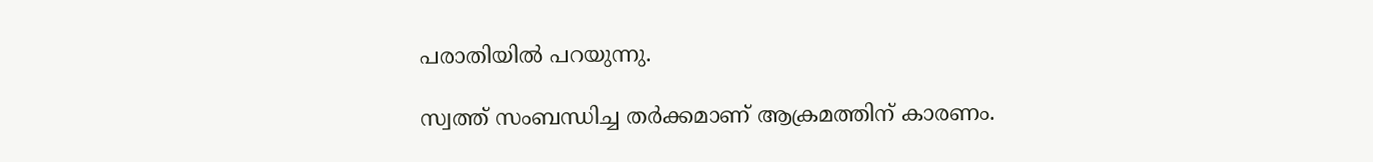പരാതിയില്‍ പറയുന്നു.

സ്വത്ത് സംബന്ധിച്ച തര്‍ക്കമാണ് ആക്രമത്തിന് കാരണം.